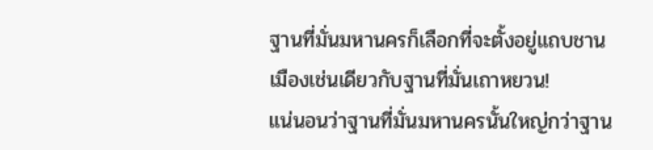ฐานที่มั่นมหานครก็เลือกที่จะตั้งอยู่แถบชานเมืองเช่นเดียวกับฐานที่มั่นเถาหยวน!
แน่นอนว่าฐานที่มั่นมหานครนั้นใหญ่กว่าฐาน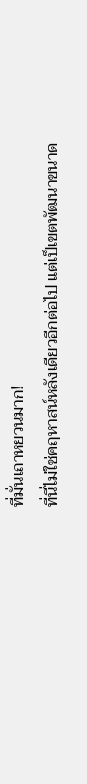ที่มั่นเถาหยวนมาก!
ที่นี่ไม่ใช่คฤหาสน์หลังเดียวอีกต่อไป แต่เป็เขตพัฒนาขนาด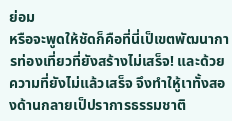ย่อม
หรือจะพูดให้ชัดก็คือที่นี่เป็เขตพัฒนาการท่องเที่ยวที่ยังสร้างไม่เสร็จ! และด้วยความที่ยังไม่แล้วเสร็จ จึงทำใหู้เาทั้งสองด้านกลายเป็ปราการธรรมชาติ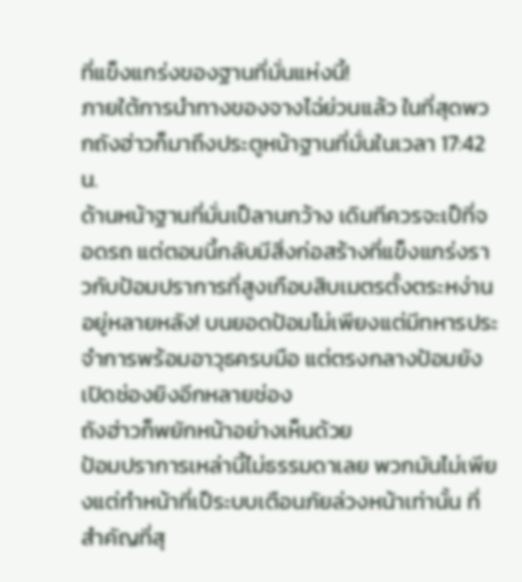ที่แข็งแกร่งของฐานที่มั่นแห่งนี้!
ภายใต้การนำทางของจางไฉ่ย่วนแล้ว ในที่สุดพวกถังฮ่าวก็มาถึงประตูหน้าฐานที่มั่นในเวลา 17:42 น.
ด้านหน้าฐานที่มั่นเป็ลานกว้าง เดิมทีควรจะเป็ที่จอดรถ แต่ตอนนี้กลับมีสิ่งก่อสร้างที่แข็งแกร่งราวกับป้อมปราการที่สูงเกือบสิบเมตรตั้งตระหง่านอยู่หลายหลัง! บนยอดป้อมไม่เพียงแต่มีทหารประจำการพร้อมอาวุธครบมือ แต่ตรงกลางป้อมยังเปิดช่องยิงอีกหลายช่อง
ถังฮ่าวก็พยักหน้าอย่างเห็นด้วย
ป้อมปราการเหล่านี้ไม่ธรรมดาเลย พวกมันไม่เพียงแต่ทำหน้าที่เป็ระบบเตือนภัยล่วงหน้าเท่านั้น ที่สำคัญที่สุ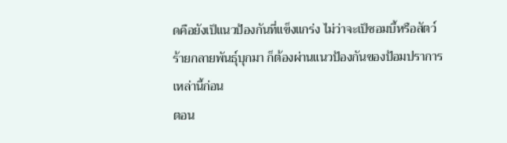ดคือยังเป็แนวป้องกันที่แข็งแกร่ง ไม่ว่าจะเป็ซอมบี้หรือสัตว์ร้ายกลายพันธุ์บุกมา ก็ต้องผ่านแนวป้องกันของป้อมปราการเหล่านี้ก่อน
ตอน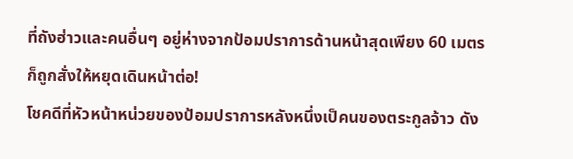ที่ถังฮ่าวและคนอื่นๆ อยู่ห่างจากป้อมปราการด้านหน้าสุดเพียง 60 เมตรก็ถูกสั่งให้หยุดเดินหน้าต่อ!
โชคดีที่หัวหน้าหน่วยของป้อมปราการหลังหนึ่งเป็คนของตระกูลจ้าว ดัง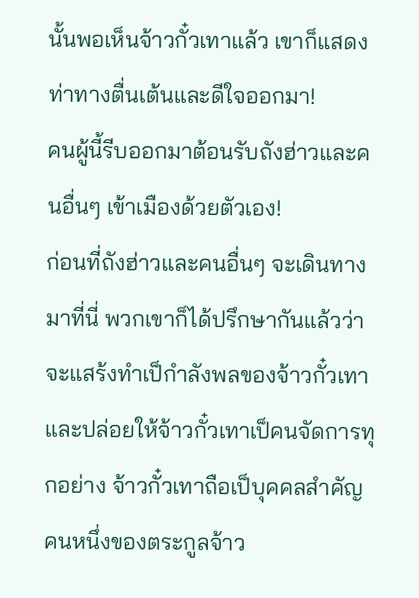นั้นพอเห็นจ้าวกั๋วเทาแล้ว เขาก็แสดงท่าทางตื่นเต้นและดีใจออกมา!
คนผู้นี้รีบออกมาต้อนรับถังฮ่าวและคนอื่นๆ เข้าเมืองด้วยตัวเอง!
ก่อนที่ถังฮ่าวและคนอื่นๆ จะเดินทางมาที่นี่ พวกเขาก็ได้ปรึกษากันแล้วว่าจะแสร้งทำเป็กำลังพลของจ้าวกั๋วเทา และปล่อยให้จ้าวกั๋วเทาเป็คนจัดการทุกอย่าง จ้าวกั๋วเทาถือเป็บุคคลสำคัญคนหนึ่งของตระกูลจ้าว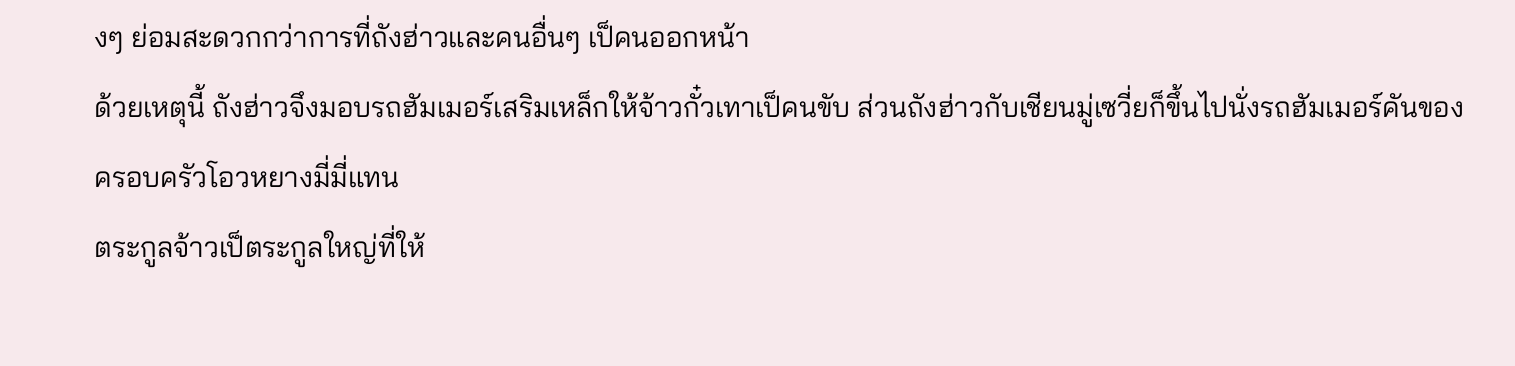งๆ ย่อมสะดวกกว่าการที่ถังฮ่าวและคนอื่นๆ เป็คนออกหน้า
ด้วยเหตุนี้ ถังฮ่าวจึงมอบรถฮัมเมอร์เสริมเหล็กให้จ้าวกั๋วเทาเป็คนขับ ส่วนถังฮ่าวกับเชียนมู่เซวี่ยก็ขึ้นไปนั่งรถฮัมเมอร์คันของครอบครัวโอวหยางมี่มี่แทน
ตระกูลจ้าวเป็ตระกูลใหญ่ที่ให้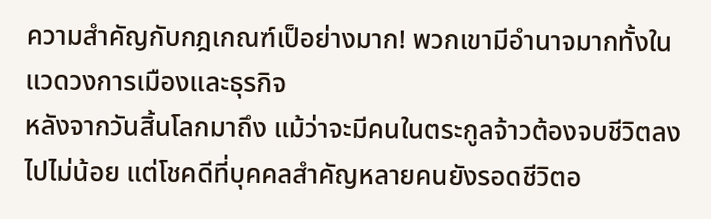ความสำคัญกับกฎเกณฑ์เป็อย่างมาก! พวกเขามีอำนาจมากทั้งในแวดวงการเมืองและธุรกิจ
หลังจากวันสิ้นโลกมาถึง แม้ว่าจะมีคนในตระกูลจ้าวต้องจบชีวิตลงไปไม่น้อย แต่โชคดีที่บุคคลสำคัญหลายคนยังรอดชีวิตอ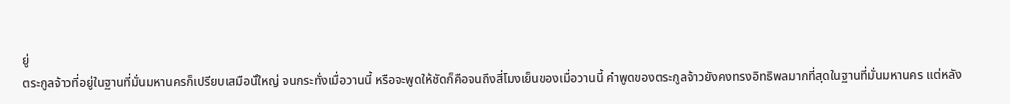ยู่
ตระกูลจ้าวที่อยู่ในฐานที่มั่นมหานครก็เปรียบเสมือนั์ใหญ่ จนกระทั่งเมื่อวานนี้ หรือจะพูดให้ชัดก็คือจนถึงสี่โมงเย็นของเมื่อวานนี้ คำพูดของตระกูลจ้าวยังคงทรงอิทธิพลมากที่สุดในฐานที่มั่นมหานคร แต่หลัง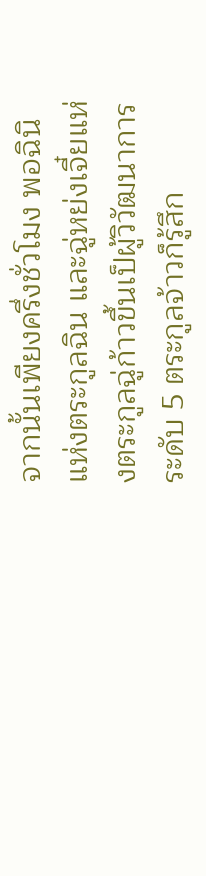จากนั้นเพียงครึ่งชั่วโมง พอฉินิแห่งตระกูลฉิน และฉู่หย่งเจี๋ยแห่งตระกูลฉู่ก้าวขึ้นเป็ผู้วิวัฒนาการระดับ 5 ตระกูลจ้าวก็รู้สึก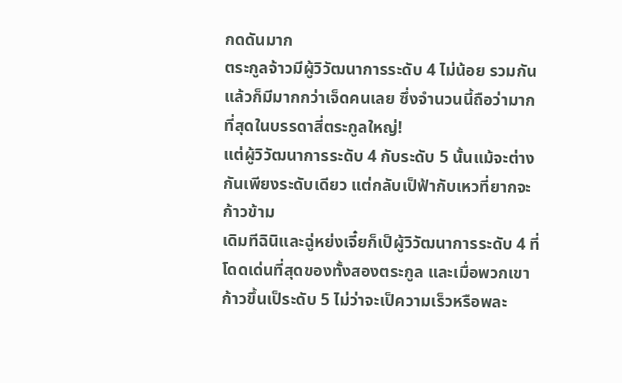กดดันมาก
ตระกูลจ้าวมีผู้วิวัฒนาการระดับ 4 ไม่น้อย รวมกันแล้วก็มีมากกว่าเจ็ดคนเลย ซึ่งจำนวนนี้ถือว่ามากที่สุดในบรรดาสี่ตระกูลใหญ่!
แต่ผู้วิวัฒนาการระดับ 4 กับระดับ 5 นั้นแม้จะต่างกันเพียงระดับเดียว แต่กลับเป็ฟ้ากับเหวที่ยากจะก้าวข้าม
เดิมทีฉินิและฉู่หย่งเจี๋ยก็เป็ผู้วิวัฒนาการระดับ 4 ที่โดดเด่นที่สุดของทั้งสองตระกูล และเมื่อพวกเขาก้าวขึ้นเป็ระดับ 5 ไม่ว่าจะเป็ความเร็วหรือพละ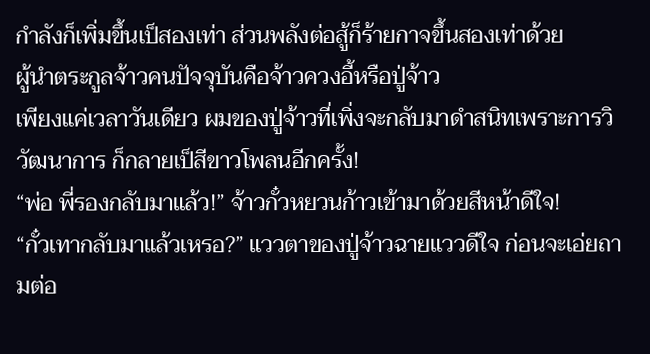กำลังก็เพิ่มขึ้นเป็สองเท่า ส่วนพลังต่อสู้ก็ร้ายกาจขึ้นสองเท่าด้วย
ผู้นำตระกูลจ้าวคนปัจจุบันคือจ้าวควงอี้หรือปู่จ้าว
เพียงแค่เวลาวันเดียว ผมของปู่จ้าวที่เพิ่งจะกลับมาดำสนิทเพราะการวิวัฒนาการ ก็กลายเป็สีขาวโพลนอีกครั้ง!
“พ่อ พี่รองกลับมาแล้ว!” จ้าวกั๋วหยวนก้าวเข้ามาด้วยสีหน้าดีใจ!
“กั๋วเทากลับมาแล้วเหรอ?” แววตาของปู่จ้าวฉายแววดีใจ ก่อนจะเอ่ยถามต่อ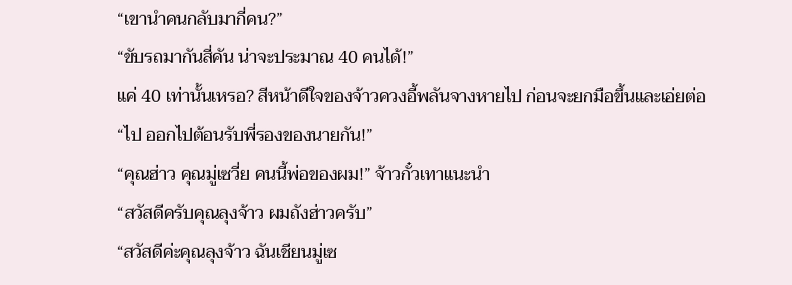“เขานำคนกลับมากี่คน?”
“ขับรถมากันสี่คัน น่าจะประมาณ 40 คนได้!”
แค่ 40 เท่านั้นเหรอ? สีหน้าดีใจของจ้าวควงอี้พลันจางหายไป ก่อนจะยกมือขึ้นและเอ่ยต่อ
“ไป ออกไปต้อนรับพี่รองของนายกัน!”
“คุณฮ่าว คุณมู่เซวี่ย คนนี้พ่อของผม!” จ้าวกั๋วเทาแนะนำ
“สวัสดีครับคุณลุงจ้าว ผมถังฮ่าวครับ”
“สวัสดีค่ะคุณลุงจ้าว ฉันเชียนมู่เซ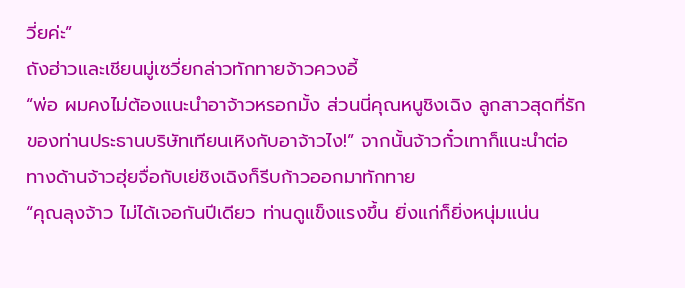วี่ยค่ะ”
ถังฮ่าวและเชียนมู่เซวี่ยกล่าวทักทายจ้าวควงอี้
“พ่อ ผมคงไม่ต้องแนะนำอาจ้าวหรอกมั้ง ส่วนนี่คุณหนูชิงเฉิง ลูกสาวสุดที่รักของท่านประธานบริษัทเทียนเหิงกับอาจ้าวไง!” จากนั้นจ้าวกั๋วเทาก็แนะนำต่อ
ทางด้านจ้าวฮุ่ยจื่อกับเย่ชิงเฉิงก็รีบก้าวออกมาทักทาย
“คุณลุงจ้าว ไม่ได้เจอกันปีเดียว ท่านดูแข็งแรงขึ้น ยิ่งแก่ก็ยิ่งหนุ่มแน่น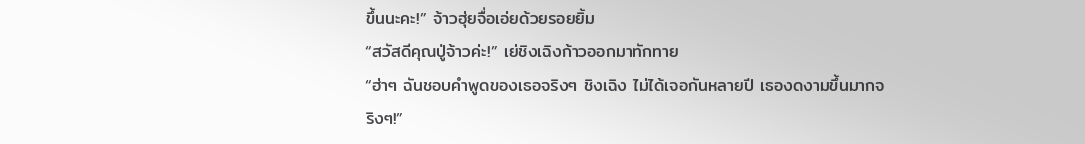ขึ้นนะคะ!” จ้าวฮุ่ยจื่อเอ่ยด้วยรอยยิ้ม
“สวัสดีคุณปู่จ้าวค่ะ!” เย่ชิงเฉิงก้าวออกมาทักทาย
“ฮ่าๆ ฉันชอบคำพูดของเธอจริงๆ ชิงเฉิง ไม่ได้เจอกันหลายปี เธองดงามขึ้นมากจริงๆ!”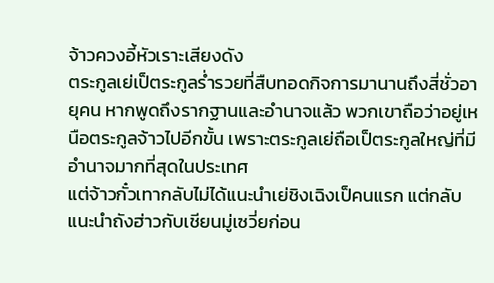จ้าวควงอี้หัวเราะเสียงดัง
ตระกูลเย่เป็ตระกูลร่ำรวยที่สืบทอดกิจการมานานถึงสี่ชั่วอายุคน หากพูดถึงรากฐานและอำนาจแล้ว พวกเขาถือว่าอยู่เหนือตระกูลจ้าวไปอีกขั้น เพราะตระกูลเย่ถือเป็ตระกูลใหญ่ที่มีอำนาจมากที่สุดในประเทศ
แต่จ้าวกั๋วเทากลับไม่ได้แนะนำเย่ชิงเฉิงเป็คนแรก แต่กลับแนะนำถังฮ่าวกับเชียนมู่เซวี่ยก่อน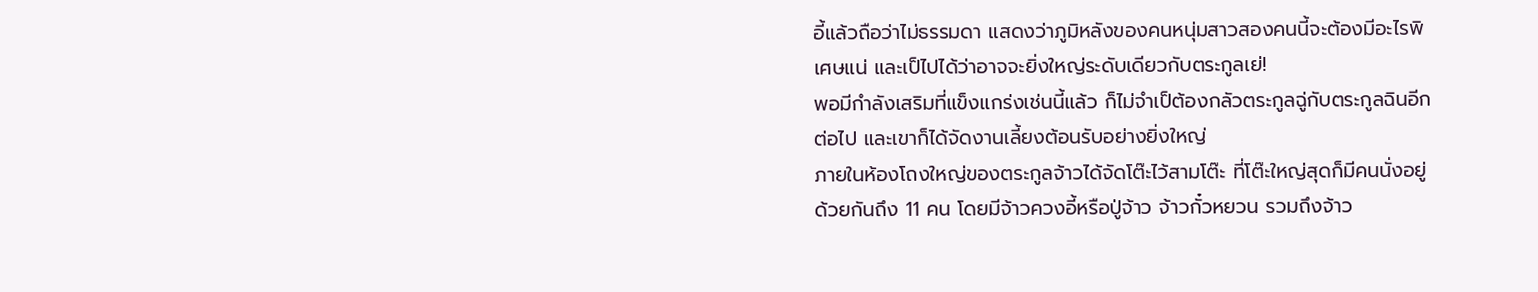อี้แล้วถือว่าไม่ธรรมดา แสดงว่าภูมิหลังของคนหนุ่มสาวสองคนนี้จะต้องมีอะไรพิเศษแน่ และเป็ไปได้ว่าอาจจะยิ่งใหญ่ระดับเดียวกับตระกูลเย่!
พอมีกำลังเสริมที่แข็งแกร่งเช่นนี้แล้ว ก็ไม่จำเป็ต้องกลัวตระกูลฉู่กับตระกูลฉินอีกต่อไป และเขาก็ได้จัดงานเลี้ยงต้อนรับอย่างยิ่งใหญ่
ภายในห้องโถงใหญ่ของตระกูลจ้าวได้จัดโต๊ะไว้สามโต๊ะ ที่โต๊ะใหญ่สุดก็มีคนนั่งอยู่ด้วยกันถึง 11 คน โดยมีจ้าวควงอี้หรือปู่จ้าว จ้าวกั๋วหยวน รวมถึงจ้าว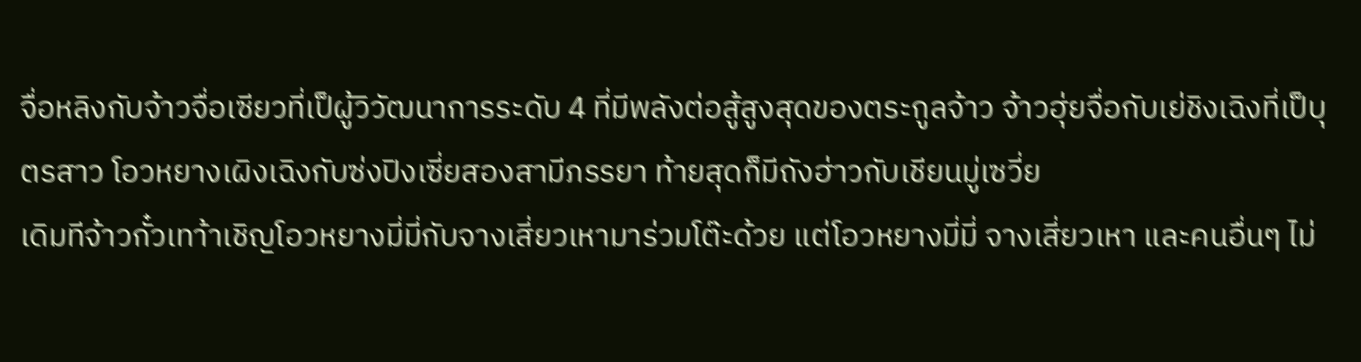จื่อหลิงกับจ้าวจื่อเซียวที่เป็ผู้วิวัฒนาการระดับ 4 ที่มีพลังต่อสู้สูงสุดของตระกูลจ้าว จ้าวฮุ่ยจื่อกับเย่ชิงเฉิงที่เป็บุตรสาว โอวหยางเผิงเฉิงกับซ่งปิงเซี่ยสองสามีภรรยา ท้ายสุดก็มีถังฮ่าวกับเชียนมู่เซวี่ย
เดิมทีจ้าวกั๋วเทา้าเชิญโอวหยางมี่มี่กับจางเสี่ยวเหามาร่วมโต๊ะด้วย แต่โอวหยางมี่มี่ จางเสี่ยวเหา และคนอื่นๆ ไม่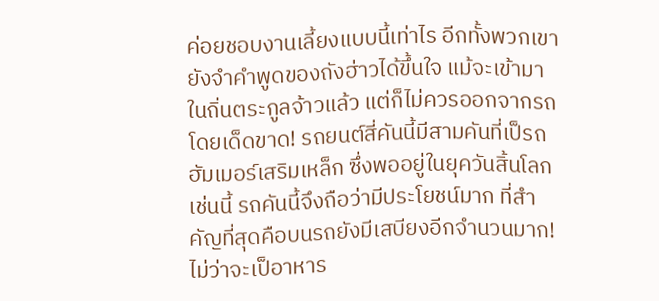ค่อยชอบงานเลี้ยงแบบนี้เท่าไร อีกทั้งพวกเขายังจำคำพูดของถังฮ่าวได้ขึ้นใจ แม้จะเข้ามาในถิ่นตระกูลจ้าวแล้ว แต่ก็ไม่ควรออกจากรถโดยเด็ดขาด! รถยนต์สี่คันนี้มีสามคันที่เป็รถฮัมเมอร์เสริมเหล็ก ซึ่งพออยู่ในยุควันสิ้นโลกเช่นนี้ รถคันนี้จึงถือว่ามีประโยชน์มาก ที่สำคัญที่สุดคือบนรถยังมีเสบียงอีกจำนวนมาก! ไม่ว่าจะเป็อาหาร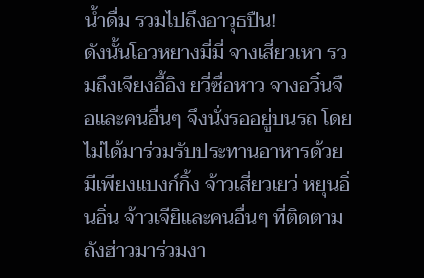น้ำดื่ม รวมไปถึงอาวุธปืน!
ดังนั้นโอวหยางมี่มี่ จางเสี่ยวเหา รวมถึงเจียงอี้อิง ยวี่ซื่อหาว จางอวิ๋นจือและคนอื่นๆ จึงนั่งรออยู่บนรถ โดยไม่ได้มาร่วมรับประทานอาหารด้วย
มีเพียงแบงก์กิ้ง จ้าวเสี่ยวเยว่ หยุนอิ่นอิ่น จ้าวเจียิและคนอื่นๆ ที่ติดตามถังฮ่าวมาร่วมงา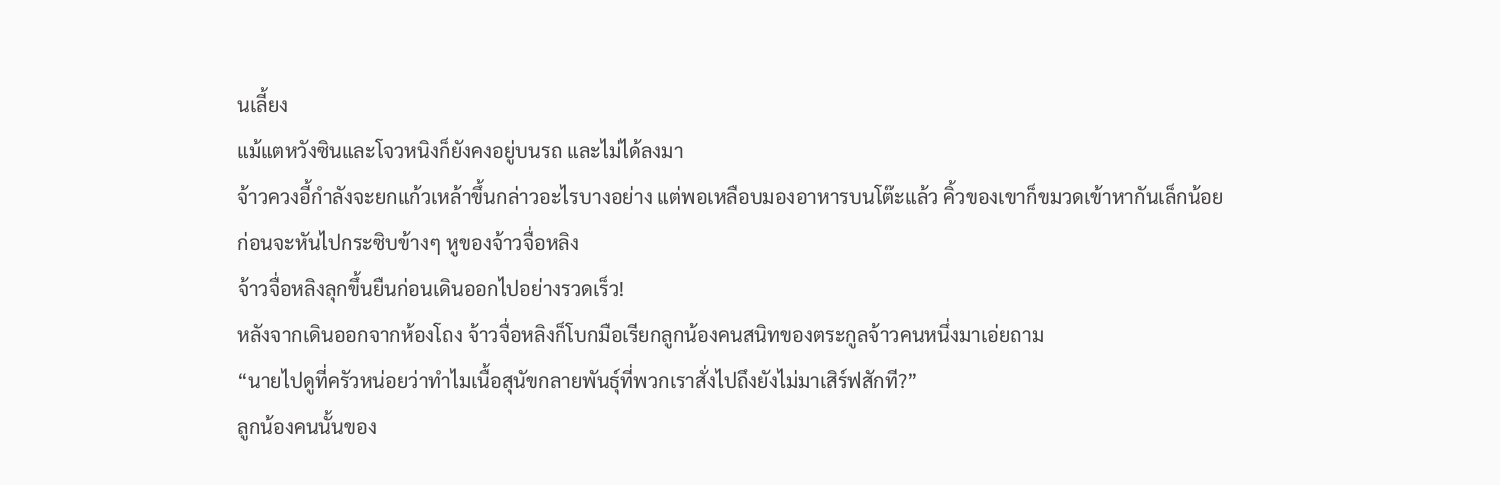นเลี้ยง
แม้แตหวังซินและโจวหนิงก็ยังคงอยู่บนรถ และไม่ได้ลงมา
จ้าวควงอี้กำลังจะยกแก้วเหล้าขึ้นกล่าวอะไรบางอย่าง แต่พอเหลือบมองอาหารบนโต๊ะแล้ว คิ้วของเขาก็ขมวดเข้าหากันเล็กน้อย ก่อนจะหันไปกระซิบข้างๆ หูของจ้าวจื่อหลิง
จ้าวจื่อหลิงลุกขึ้นยืนก่อนเดินออกไปอย่างรวดเร็ว!
หลังจากเดินออกจากห้องโถง จ้าวจื่อหลิงก็โบกมือเรียกลูกน้องคนสนิทของตระกูลจ้าวคนหนึ่งมาเอ่ยถาม
“นายไปดูที่ครัวหน่อยว่าทำไมเนื้อสุนัขกลายพันธุ์ที่พวกเราสั่งไปถึงยังไม่มาเสิร์ฟสักที?”
ลูกน้องคนนั้นของ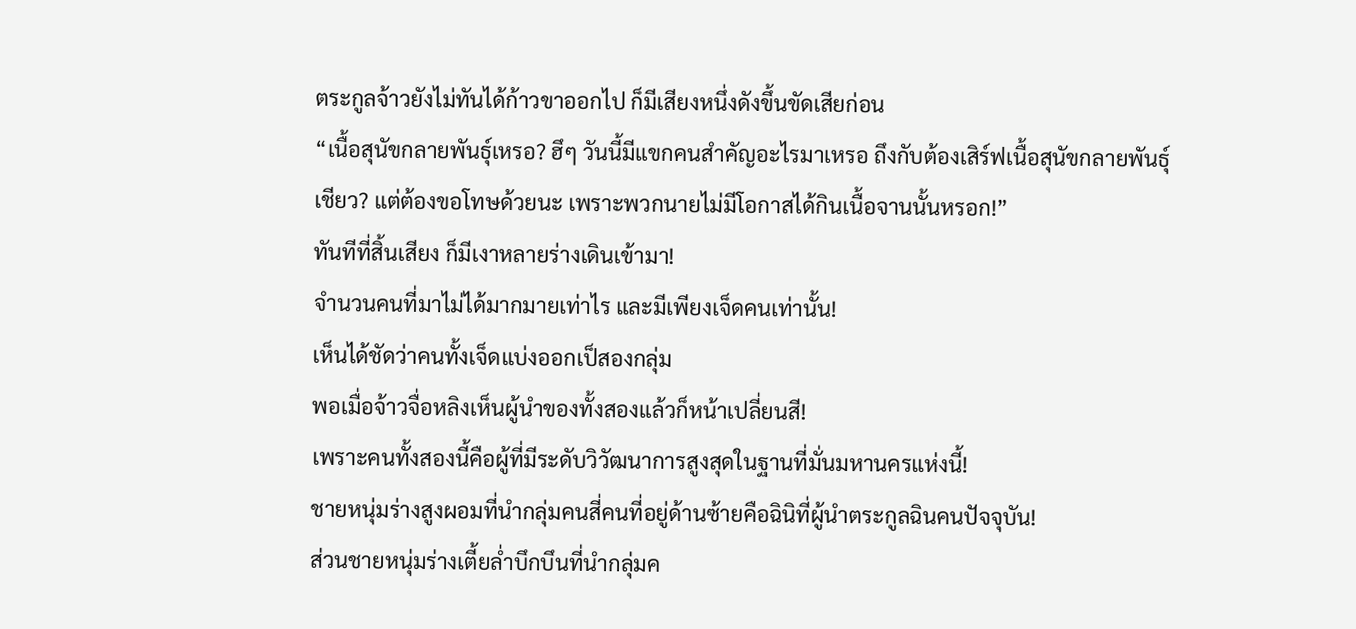ตระกูลจ้าวยังไม่ทันได้ก้าวขาออกไป ก็มีเสียงหนึ่งดังขึ้นขัดเสียก่อน
“เนื้อสุนัขกลายพันธุ์เหรอ? ฮึๆ วันนี้มีแขกคนสำคัญอะไรมาเหรอ ถึงกับต้องเสิร์ฟเนื้อสุนัขกลายพันธุ์เชียว? แต่ต้องขอโทษด้วยนะ เพราะพวกนายไม่มีโอกาสได้กินเนื้อจานนั้นหรอก!”
ทันทีที่สิ้นเสียง ก็มีเงาหลายร่างเดินเข้ามา!
จำนวนคนที่มาไม่ได้มากมายเท่าไร และมีเพียงเจ็ดคนเท่านั้น!
เห็นได้ชัดว่าคนทั้งเจ็ดแบ่งออกเป็สองกลุ่ม
พอเมื่อจ้าวจื่อหลิงเห็นผู้นำของทั้งสองแล้วก็หน้าเปลี่ยนสี!
เพราะคนทั้งสองนี้คือผู้ที่มีระดับวิวัฒนาการสูงสุดในฐานที่มั่นมหานครแห่งนี้!
ชายหนุ่มร่างสูงผอมที่นำกลุ่มคนสี่คนที่อยู่ด้านซ้ายคือฉินิที่ผู้นำตระกูลฉินคนปัจจุบัน!
ส่วนชายหนุ่มร่างเตี้ยล่ำบึกบึนที่นำกลุ่มค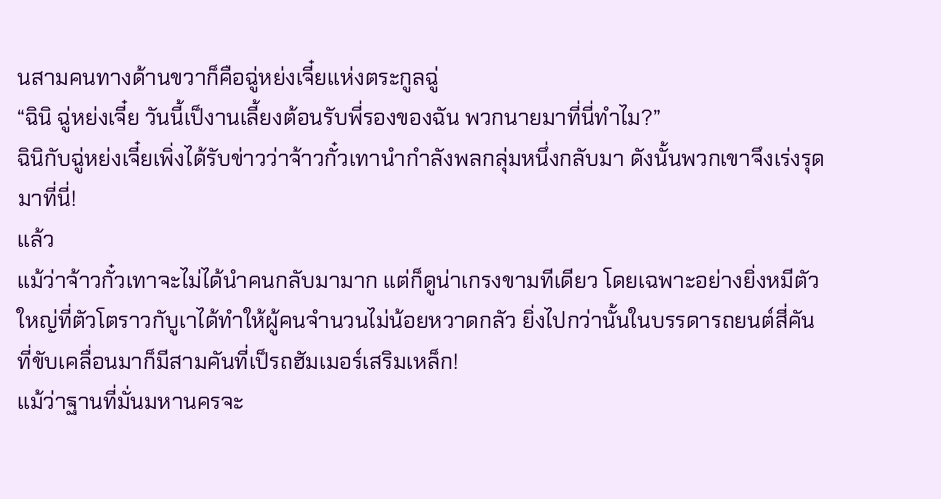นสามคนทางด้านขวาก็คือฉู่หย่งเจี๋ยแห่งตระกูลฉู่
“ฉินิ ฉู่หย่งเจี๋ย วันนี้เป็งานเลี้ยงต้อนรับพี่รองของฉัน พวกนายมาที่นี่ทำไม?”
ฉินิกับฉู่หย่งเจี๋ยเพิ่งได้รับข่าวว่าจ้าวกั๋วเทานำกำลังพลกลุ่มหนึ่งกลับมา ดังนั้นพวกเขาจึงเร่งรุดมาที่นี่!
แล้ว
แม้ว่าจ้าวกั๋วเทาจะไม่ได้นำคนกลับมามาก แต่ก็ดูน่าเกรงขามทีเดียว โดยเฉพาะอย่างยิ่งหมีตัวใหญ่ที่ตัวโตราวกับูเาได้ทำให้ผู้คนจำนวนไม่น้อยหวาดกลัว ยิ่งไปกว่านั้นในบรรดารถยนต์สี่คันที่ขับเคลื่อนมาก็มีสามคันที่เป็รถฮัมเมอร์เสริมเหล็ก!
แม้ว่าฐานที่มั่นมหานครจะ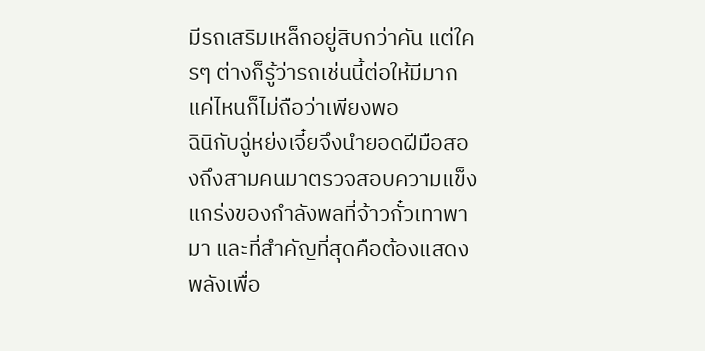มีรถเสริมเหล็กอยู่สิบกว่าคัน แต่ใครๆ ต่างก็รู้ว่ารถเช่นนี้ต่อให้มีมากแค่ไหนก็ไม่ถือว่าเพียงพอ
ฉินิกับฉู่หย่งเจี๋ยจึงนำยอดฝีมือสองถึงสามคนมาตรวจสอบความแข็งแกร่งของกำลังพลที่จ้าวกั๋วเทาพามา และที่สำคัญที่สุดคือต้องแสดงพลังเพื่อ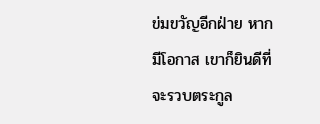ข่มขวัญอีกฝ่าย หากมีโอกาส เขาก็ยินดีที่จะรวบตระกูล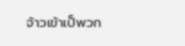จ้าวเข้าเป็พวก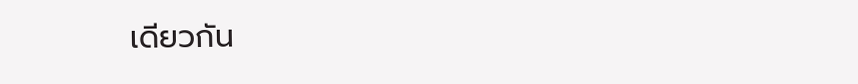เดียวกัน